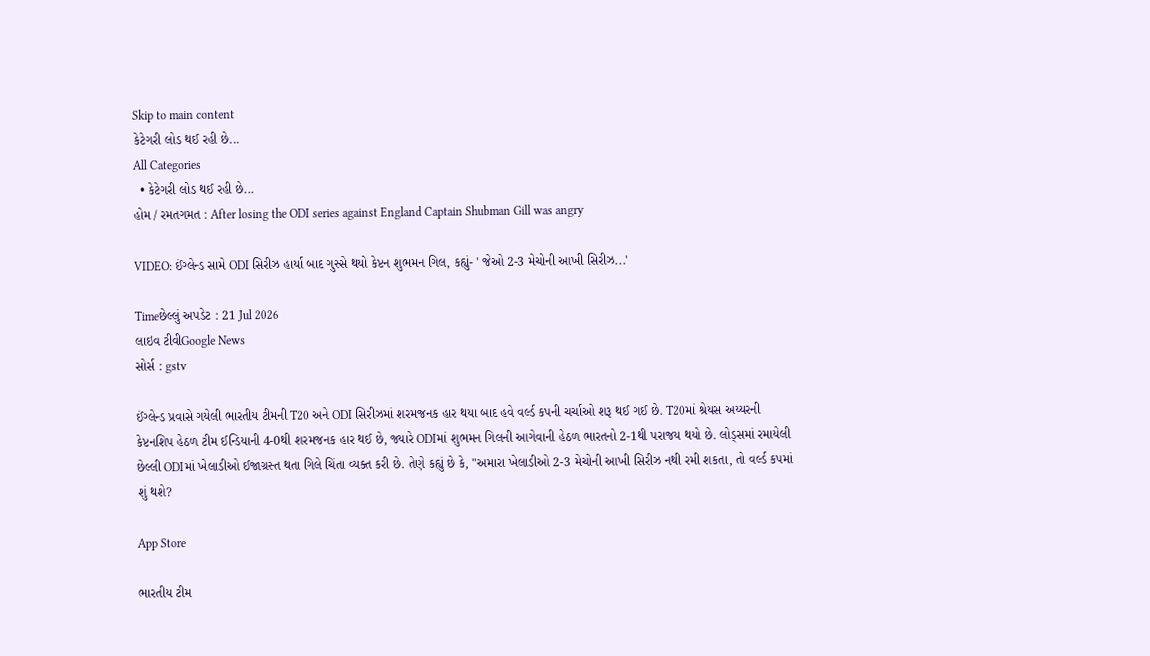Skip to main content
કેટેગરી લોડ થઈ રહી છે...
All Categories
  • કેટેગરી લોડ થઈ રહી છે...
હોમ / રમતગમત : After losing the ODI series against England Captain Shubman Gill was angry

VIDEO: ઈંગ્લેન્ડ સામે ODI સિરીઝ હાર્યા બાદ ગુસ્સે થયો કેપ્ટન શુભમન ગિલ, કહ્યું- ' જેઓ 2-3 મેચોની આખી સિરીઝ...'

Timeછેલ્લું અપડેટ : 21 Jul 2026
લાઇવ ટીવીGoogle News
સોર્સ : gstv

ઈંગ્લેન્ડ પ્રવાસે ગયેલી ભારતીય ટીમની T20 અને ODI સિરીઝમાં શરમજનક હાર થયા બાદ હવે વર્લ્ડ કપની ચર્ચાઓ શરૂ થઈ ગઈ છે. T20માં શ્રેયસ અય્યરની કેપ્ટનશિપ હેઠળ ટીમ ઈન્ડિયાની 4-0થી શરમજનક હાર થઈ છે, જ્યારે ODIમાં શુભમન ગિલની આગેવાની હેઠળ ભારતનો 2-1થી પરાજય થયો છે. લોડ્સમાં રમાયેલી છેલ્લી ODIમાં ખેલાડીઓ ઈજાગ્રસ્ત થતા ગિલે ચિંતા વ્યક્ત કરી છે. તેણે કહ્યું છે કે, "અમારા ખેલાડીઓ 2-3 મેચોની આખી સિરીઝ નથી રમી શકતા, તો વર્લ્ડ કપમાં શું થશે?

App Store

ભારતીય ટીમ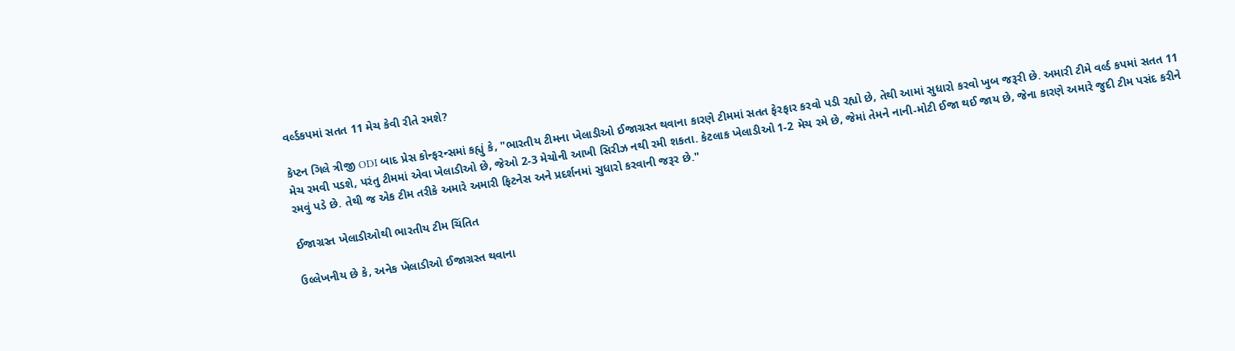વર્લ્ડકપમાં સતત 11 મેચ કેવી રીતે રમશે?

કેપ્ટન ગિલે ત્રીજી ODI બાદ પ્રેસ કોન્ફરન્સમાં કહ્યું કે, "ભારતીય ટીમના ખેલાડીઓ ઈજાગ્રસ્ત થવાના કારણે ટીમમાં સતત ફેરફાર કરવો પડી રહ્યો છે, તેથી આમાં સુધારો કરવો ખુબ જરૂરી છે. અમારી ટીમે વર્લ્ડ કપમાં સતત 11 મેચ રમવી પડશે, પરંતુ ટીમમાં એવા ખેલાડીઓ છે, જેઓ 2-3 મેચોની આખી સિરીઝ નથી રમી શકતા. કેટલાક ખેલાડીઓ 1-2 મેચ રમે છે, જેમાં તેમને નાની-મોટી ઈજા થઈ જાય છે, જેના કારણે અમારે જુદી ટીમ પસંદ કરીને રમવું પડે છે. તેથી જ એક ટીમ તરીકે અમારે અમારી ફિટનેસ અને પ્રદર્શનમાં સુધારો કરવાની જરૂર છે."

ઈજાગ્રસ્ત ખેલાડીઓથી ભારતીય ટીમ ચિંતિત

ઉલ્લેખનીય છે કે, અનેક ખેલાડીઓ ઈજાગ્રસ્ત થવાના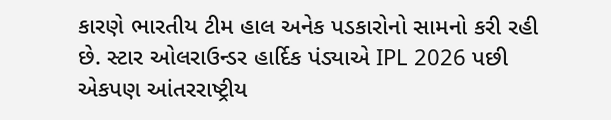કારણે ભારતીય ટીમ હાલ અનેક પડકારોનો સામનો કરી રહી છે. સ્ટાર ઓલરાઉન્ડર હાર્દિક પંડ્યાએ IPL 2026 પછી એકપણ આંતરરાષ્ટ્રીય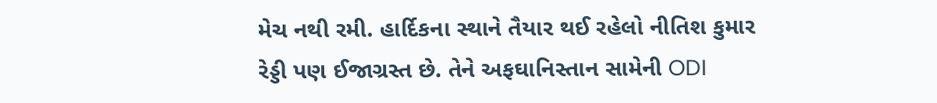મેચ નથી રમી. હાર્દિકના સ્થાને તૈયાર થઈ રહેલો નીતિશ કુમાર રેડ્ડી પણ ઈજાગ્રસ્ત છે. તેને અફઘાનિસ્તાન સામેની ODI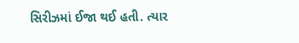સિરીઝમાં ઈજા થઈ હતી. ત્યાર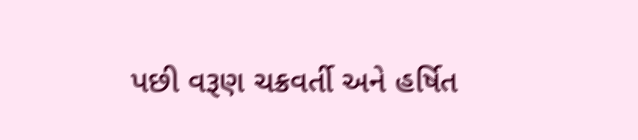પછી વરૂણ ચક્રવર્તી અને હર્ષિત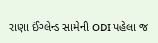રાણા ઈંગ્લેન્ડ સામેની ODI પહેલા જ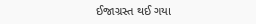ઈજાગ્રસ્ત થઈ ગયા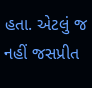હતા. એટલું જ નહીં જસપ્રીત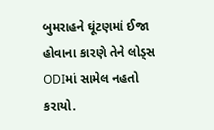બુમરાહને ઘૂંટણમાં ઈજા હોવાના કારણે તેને લોડ્સ ODIમાં સામેલ નહતો કરાયો.